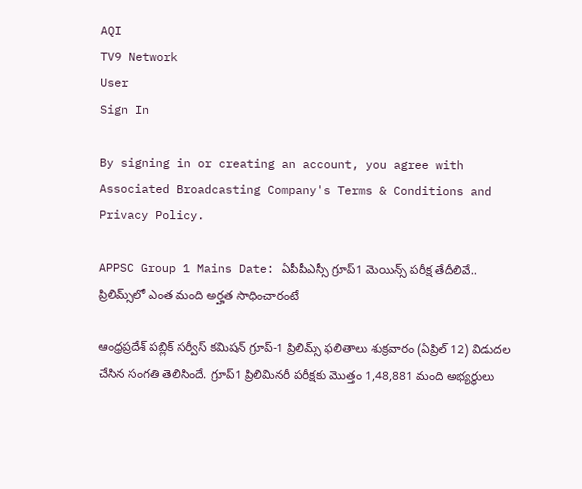AQI
TV9 Network
User
Sign In

By signing in or creating an account, you agree with Associated Broadcasting Company's Terms & Conditions and Privacy Policy.

APPSC Group 1 Mains Date: ఏపీపీఎస్సీ గ్రూప్‌1 మెయిన్స్ పరీక్ష తేదీలివే.. ప్రిలిమ్స్‌లో ఎంత మంది అర్హత సాధించారంటే

ఆంధ్రప్రదేశ్‌ పబ్లిక్‌ సర్వీస్‌ కమిషన్‌ గ్రూప్‌-1 ప్రిలిమ్స్‌ ఫలితాలు శుక్రవారం (ఏప్రిల్‌ 12) విడుదల చేసిన సంగతి తెలిసిందే. గ్రూప్1 ప్రిలిమినరీ పరీక్షకు మొత్తం 1,48,881 మంది అభ్యర్ధులు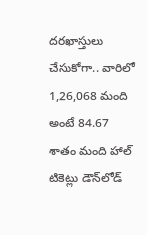దరఖాస్తులు చేసుకోగా.. వారిలో 1,26,068 మంది అంటే 84.67 శాతం మంది హాల్‌ టికెట్లు డౌన్‌లోడ్‌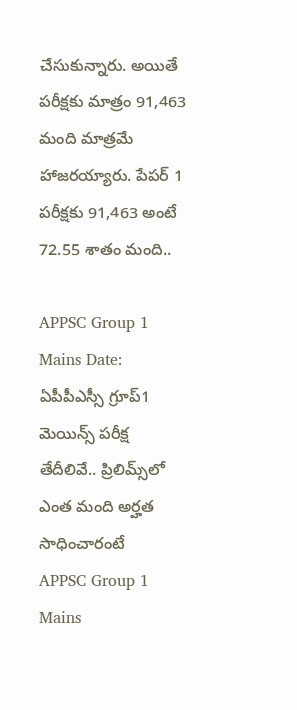చేసుకున్నారు. అయితే పరీక్షకు మాత్రం 91,463 మంది మాత్రమే హాజరయ్యారు. పేపర్‌ 1 పరీక్షకు 91,463 అంటే 72.55 శాతం మంది..

APPSC Group 1 Mains Date: ఏపీపీఎస్సీ గ్రూప్‌1 మెయిన్స్ పరీక్ష తేదీలివే.. ప్రిలిమ్స్‌లో ఎంత మంది అర్హత సాధించారంటే
APPSC Group 1 Mains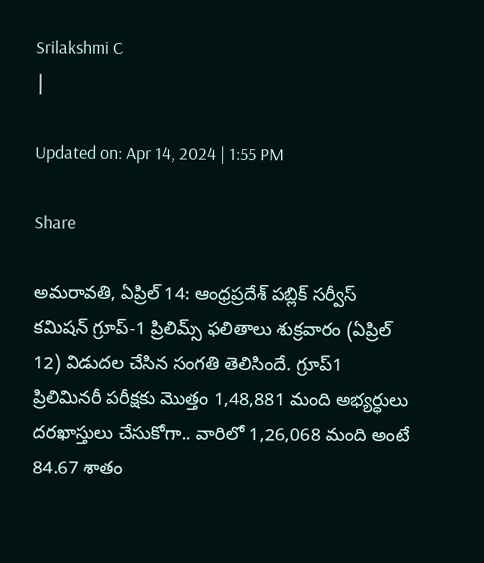Srilakshmi C
|

Updated on: Apr 14, 2024 | 1:55 PM

Share

అమరావతి, ఏప్రిల్ 14: ఆంధ్రప్రదేశ్‌ పబ్లిక్‌ సర్వీస్‌ కమిషన్‌ గ్రూప్‌-1 ప్రిలిమ్స్‌ ఫలితాలు శుక్రవారం (ఏప్రిల్‌ 12) విడుదల చేసిన సంగతి తెలిసిందే. గ్రూప్1 ప్రిలిమినరీ పరీక్షకు మొత్తం 1,48,881 మంది అభ్యర్ధులు దరఖాస్తులు చేసుకోగా.. వారిలో 1,26,068 మంది అంటే 84.67 శాతం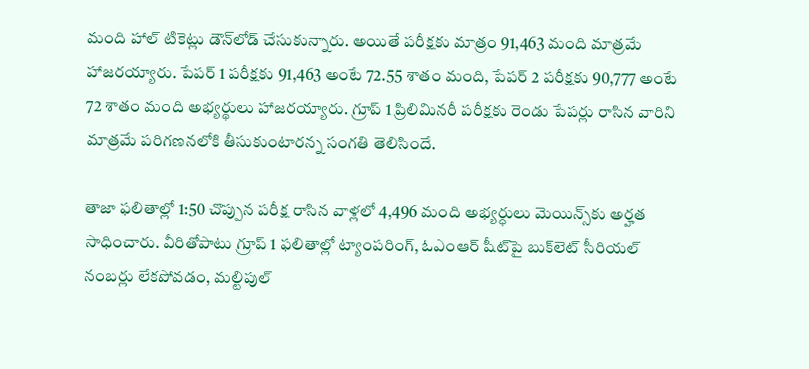మంది హాల్‌ టికెట్లు డౌన్‌లోడ్‌ చేసుకున్నారు. అయితే పరీక్షకు మాత్రం 91,463 మంది మాత్రమే హాజరయ్యారు. పేపర్‌ 1 పరీక్షకు 91,463 అంటే 72.55 శాతం మంది, పేపర్ 2 పరీక్షకు 90,777 అంటే 72 శాతం మంది అభ్యర్థులు హాజరయ్యారు. గ్రూప్ 1 ప్రిలిమినరీ పరీక్షకు రెండు పేపర్లు రాసిన వారిని మాత్రమే పరిగణనలోకి తీసుకుంటారన్న సంగతి తెలిసిందే.

తాజా ఫలితాల్లో 1:50 చొప్పున పరీక్ష రాసిన వాళ్లలో 4,496 మంది అభ్యర్ధులు మెయిన్స్‌కు అర్హత సాధించారు. వీరితోపాటు గ్రూప్‌ 1 ఫలితాల్లో ట్యాంపరింగ్, ఓఎంఆర్‌ షీట్‌పై బుక్‌లెట్‌ సీరియల్‌ నంబర్లు లేకపోవడం, మల్టిపుల్‌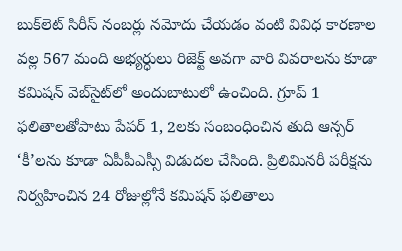బుక్‌లెట్‌ సిరీస్‌ నంబర్లు నమోదు చేయడం వంటి వివిధ కారణాల వల్ల 567 మంది అభ్యర్ధులు రిజెక్ట్‌ అవగా వారి వివరాలను కూడా కమిషన్‌ వెబ్‌సైట్‌లో అందుబాటులో ఉంచింది. గ్రూప్‌ 1 ఫలితాలతోపాటు పేపర్ 1, 2లకు సంబంధించిన తుది ఆన్సర్‌ ‘కీ’లను కూడా ఏపీపీఎస్సీ విడుదల చేసింది. ప్రిలిమినరీ పరీక్షను నిర్వహించిన 24 రోజుల్లోనే కమిషన్‌ ఫలితాలు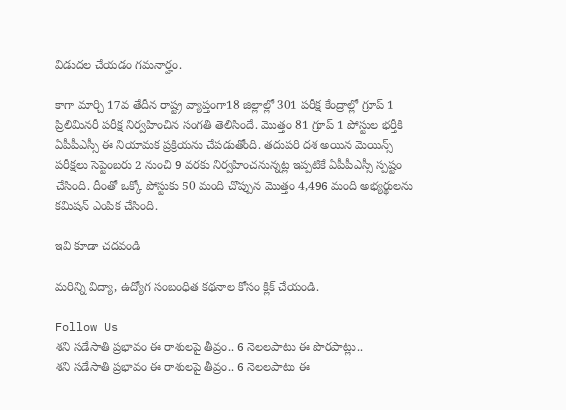విడుదల చేయడం గమనార్హం.

కాగా మార్చి 17వ తేదీన రాష్ట్ర వ్యాప్తంగా18 జిల్లాల్లో 301 పరీక్ష కేంద్రాల్లో గ్రూప్ 1 ప్రిలిమినరీ పరీక్ష నిర్వహించిన సంగతి తెలిసిందే. మొత్తం 81 గ్రూప్‌ 1 పోస్టుల భర్తీకి ఏపీపీఎస్సీ ఈ నియామక ప్రక్రియను చేపడుతోంది. తదుపరి దశ అయిన మెయిన్స్‌ పరీక్షలు సెప్టెంబరు 2 నుంచి 9 వరకు నిర్వహించనున్నట్ల ఇప్పటికే ఏపీపీఎస్సీ స్పష్టం చేసింది. దీంతో ఒక్కో పోస్టుకు 50 మంది చొప్పున మొత్తం 4,496 మంది అభ్యర్థులను కమిషన్‌ ఎంపిక చేసింది.

ఇవి కూడా చదవండి

మరిన్ని విద్యా, ఉద్యోగ సంబంధిత కథనాల కోసం క్లిక్‌ చేయండి.

Follow Us
శని సడేసాతి ప్రభావం ఈ రాశులపై తీవ్రం.. 6 నెలలపాటు ఈ పొరపాట్లు..
శని సడేసాతి ప్రభావం ఈ రాశులపై తీవ్రం.. 6 నెలలపాటు ఈ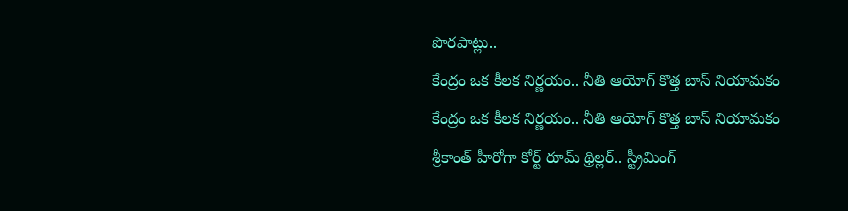పొరపాట్లు..
కేంద్రం ఒక కీలక నిర్ణయం.. నీతి ఆయోగ్ కొత్త బాస్‌ నియామకం
కేంద్రం ఒక కీలక నిర్ణయం.. నీతి ఆయోగ్ కొత్త బాస్‌ నియామకం
శ్రీకాంత్ హీరోగా కోర్ట్ రూమ్ థ్రిల్లర్.. స్ట్రీమింగ్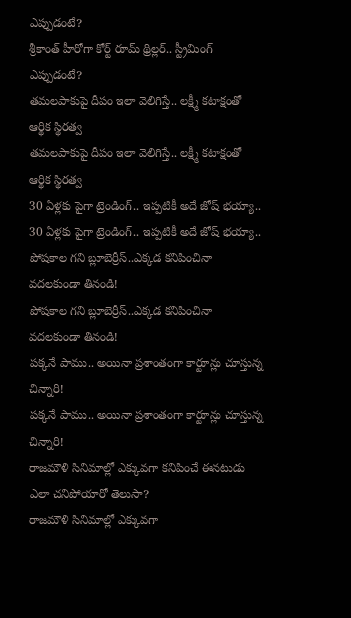ఎప్పుడంటే?
శ్రీకాంత్ హీరోగా కోర్ట్ రూమ్ థ్రిల్లర్.. స్ట్రీమింగ్ ఎప్పుడంటే?
తమలపాకుపై దీపం ఇలా వెలిగిస్తే.. లక్ష్మీ కటాక్షంతో ఆర్థిక స్థిరత్వ
తమలపాకుపై దీపం ఇలా వెలిగిస్తే.. లక్ష్మీ కటాక్షంతో ఆర్థిక స్థిరత్వ
30 ఏళ్లకు పైగా ట్రెండింగ్.. ఇప్పటికీ అదే జోష్ భయ్యా..
30 ఏళ్లకు పైగా ట్రెండింగ్.. ఇప్పటికీ అదే జోష్ భయ్యా..
పోషకాల గని బ్లూబెర్రీస్..ఎక్కడ కనిపించినా వదలకుండా తినండి!
పోషకాల గని బ్లూబెర్రీస్..ఎక్కడ కనిపించినా వదలకుండా తినండి!
పక్కనే పాము.. అయినా ప్రశాంతంగా కార్టూన్లు చూస్తున్న చిన్నారి!
పక్కనే పాము.. అయినా ప్రశాంతంగా కార్టూన్లు చూస్తున్న చిన్నారి!
రాజమౌళి సినిమాల్లో ఎక్కువగా కనిపించే ఈనటుడు ఎలా చనిపోయారో తెలుసా?
రాజమౌళి సినిమాల్లో ఎక్కువగా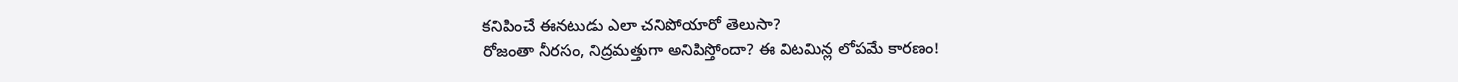కనిపించే ఈనటుడు ఎలా చనిపోయారో తెలుసా?
రోజంతా నీరసం, నిద్రమత్తుగా అనిపిస్తోందా? ఈ విటమిన్ల లోపమే కారణం!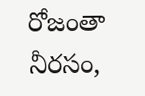రోజంతా నీరసం,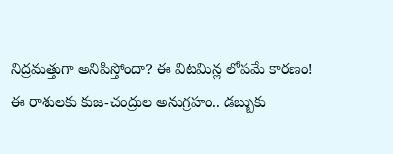నిద్రమత్తుగా అనిపిస్తోందా? ఈ విటమిన్ల లోపమే కారణం!
ఈ రాశులకు కుజ-చంద్రుల అనుగ్రహం.. డబ్బుకు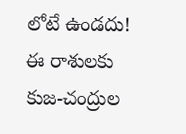లోటే ఉండదు!
ఈ రాశులకు కుజ-చంద్రుల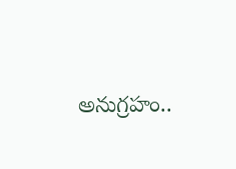అనుగ్రహం..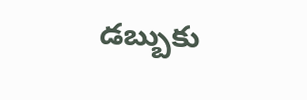డబ్బుకు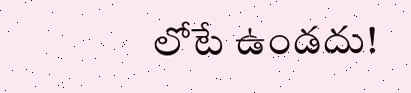లోటే ఉండదు!